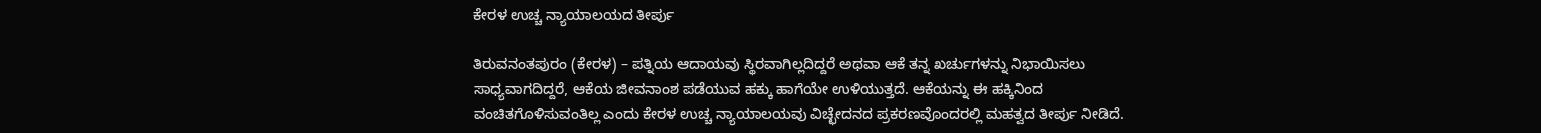ಕೇರಳ ಉಚ್ಚ ನ್ಯಾಯಾಲಯದ ತೀರ್ಪು

ತಿರುವನಂತಪುರಂ (ಕೇರಳ) – ಪತ್ನಿಯ ಆದಾಯವು ಸ್ಥಿರವಾಗಿಲ್ಲದಿದ್ದರೆ ಅಥವಾ ಆಕೆ ತನ್ನ ಖರ್ಚುಗಳನ್ನು ನಿಭಾಯಿಸಲು ಸಾಧ್ಯವಾಗದಿದ್ದರೆ, ಆಕೆಯ ಜೀವನಾಂಶ ಪಡೆಯುವ ಹಕ್ಕು ಹಾಗೆಯೇ ಉಳಿಯುತ್ತದೆ. ಆಕೆಯನ್ನು ಈ ಹಕ್ಕಿನಿಂದ ವಂಚಿತಗೊಳಿಸುವಂತಿಲ್ಲ ಎಂದು ಕೇರಳ ಉಚ್ಚ ನ್ಯಾಯಾಲಯವು ವಿಚ್ಛೇದನದ ಪ್ರಕರಣವೊಂದರಲ್ಲಿ ಮಹತ್ವದ ತೀರ್ಪು ನೀಡಿದೆ.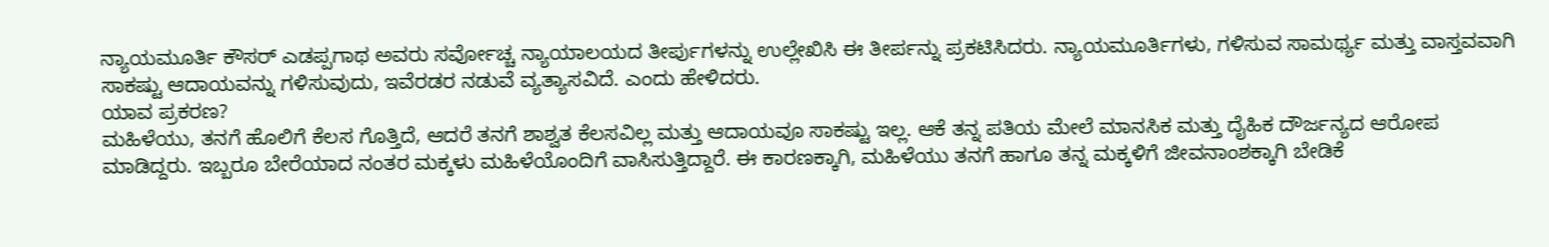ನ್ಯಾಯಮೂರ್ತಿ ಕೌಸರ್ ಎಡಪ್ಪಗಾಥ ಅವರು ಸರ್ವೋಚ್ಚ ನ್ಯಾಯಾಲಯದ ತೀರ್ಪುಗಳನ್ನು ಉಲ್ಲೇಖಿಸಿ ಈ ತೀರ್ಪನ್ನು ಪ್ರಕಟಿಸಿದರು. ನ್ಯಾಯಮೂರ್ತಿಗಳು, ಗಳಿಸುವ ಸಾಮರ್ಥ್ಯ ಮತ್ತು ವಾಸ್ತವವಾಗಿ ಸಾಕಷ್ಟು ಆದಾಯವನ್ನು ಗಳಿಸುವುದು, ಇವೆರಡರ ನಡುವೆ ವ್ಯತ್ಯಾಸವಿದೆ. ಎಂದು ಹೇಳಿದರು.
ಯಾವ ಪ್ರಕರಣ?
ಮಹಿಳೆಯು, ತನಗೆ ಹೊಲಿಗೆ ಕೆಲಸ ಗೊತ್ತಿದೆ, ಆದರೆ ತನಗೆ ಶಾಶ್ವತ ಕೆಲಸವಿಲ್ಲ ಮತ್ತು ಆದಾಯವೂ ಸಾಕಷ್ಟು ಇಲ್ಲ. ಆಕೆ ತನ್ನ ಪತಿಯ ಮೇಲೆ ಮಾನಸಿಕ ಮತ್ತು ದೈಹಿಕ ದೌರ್ಜನ್ಯದ ಆರೋಪ ಮಾಡಿದ್ದರು. ಇಬ್ಬರೂ ಬೇರೆಯಾದ ನಂತರ ಮಕ್ಕಳು ಮಹಿಳೆಯೊಂದಿಗೆ ವಾಸಿಸುತ್ತಿದ್ದಾರೆ. ಈ ಕಾರಣಕ್ಕಾಗಿ, ಮಹಿಳೆಯು ತನಗೆ ಹಾಗೂ ತನ್ನ ಮಕ್ಕಳಿಗೆ ಜೀವನಾಂಶಕ್ಕಾಗಿ ಬೇಡಿಕೆ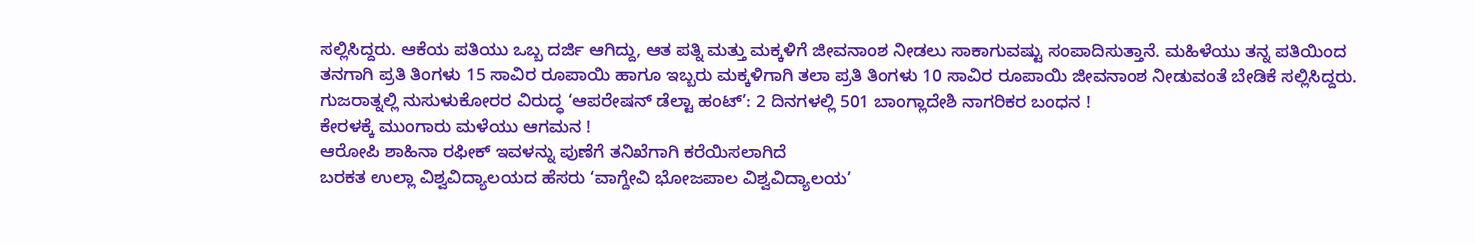ಸಲ್ಲಿಸಿದ್ದರು. ಆಕೆಯ ಪತಿಯು ಒಬ್ಬ ದರ್ಜಿ ಆಗಿದ್ದು, ಆತ ಪತ್ನಿ ಮತ್ತು ಮಕ್ಕಳಿಗೆ ಜೀವನಾಂಶ ನೀಡಲು ಸಾಕಾಗುವಷ್ಟು ಸಂಪಾದಿಸುತ್ತಾನೆ. ಮಹಿಳೆಯು ತನ್ನ ಪತಿಯಿಂದ ತನಗಾಗಿ ಪ್ರತಿ ತಿಂಗಳು 15 ಸಾವಿರ ರೂಪಾಯಿ ಹಾಗೂ ಇಬ್ಬರು ಮಕ್ಕಳಿಗಾಗಿ ತಲಾ ಪ್ರತಿ ತಿಂಗಳು 10 ಸಾವಿರ ರೂಪಾಯಿ ಜೀವನಾಂಶ ನೀಡುವಂತೆ ಬೇಡಿಕೆ ಸಲ್ಲಿಸಿದ್ದರು.
ಗುಜರಾತ್ನಲ್ಲಿ ನುಸುಳುಕೋರರ ವಿರುದ್ಧ ‘ಆಪರೇಷನ್ ಡೆಲ್ಟಾ ಹಂಟ್’: 2 ದಿನಗಳಲ್ಲಿ 501 ಬಾಂಗ್ಲಾದೇಶಿ ನಾಗರಿಕರ ಬಂಧನ !
ಕೇರಳಕ್ಕೆ ಮುಂಗಾರು ಮಳೆಯು ಆಗಮನ !
ಆರೋಪಿ ಶಾಹಿನಾ ರಫೀಕ್ ಇವಳನ್ನು ಪುಣೆಗೆ ತನಿಖೆಗಾಗಿ ಕರೆಯಿಸಲಾಗಿದೆ
ಬರಕತ ಉಲ್ಲಾ ವಿಶ್ವವಿದ್ಯಾಲಯದ ಹೆಸರು ‘ವಾಗ್ದೇವಿ ಭೋಜಪಾಲ ವಿಶ್ವವಿದ್ಯಾಲಯ’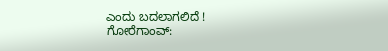ಎಂದು ಬದಲಾಗಲಿದೆ !
ಗೋರೆಗಾಂವ್: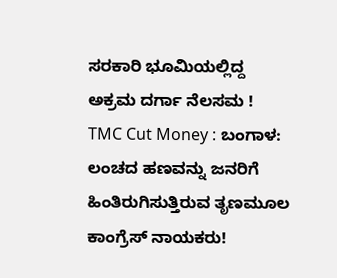ಸರಕಾರಿ ಭೂಮಿಯಲ್ಲಿದ್ದ ಅಕ್ರಮ ದರ್ಗಾ ನೆಲಸಮ !
TMC Cut Money : ಬಂಗಾಳ: ಲಂಚದ ಹಣವನ್ನು ಜನರಿಗೆ ಹಿಂತಿರುಗಿಸುತ್ತಿರುವ ತೃಣಮೂಲ ಕಾಂಗ್ರೆಸ್ ನಾಯಕರು!